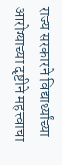राज्य सरकारने विद्यार्थ्यांच्या आरोग्याच्या दृष्टीने महत्त्वाचा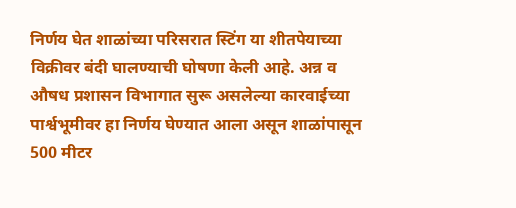निर्णय घेत शाळांच्या परिसरात स्टिंग या शीतपेयाच्या विक्रीवर बंदी घालण्याची घोषणा केली आहे. अन्न व औषध प्रशासन विभागात सुरू असलेल्या कारवाईच्या पार्श्वभूमीवर हा निर्णय घेण्यात आला असून शाळांपासून 500 मीटर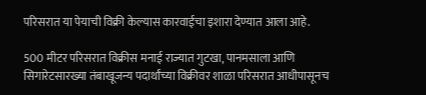परिसरात या पेयाची विक्री केल्यास कारवाईचा इशारा देण्यात आला आहे.

500 मीटर परिसरात विक्रीस मनाई राज्यात गुटखा, पानमसाला आणि सिगारेटसारख्या तंबाखूजन्य पदार्थांच्या विक्रीवर शाळा परिसरात आधीपासूनच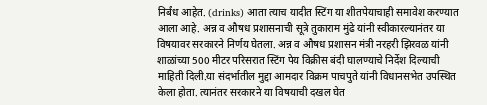निर्बंध आहेत. (drinks) आता त्याच यादीत स्टिंग या शीतपेयाचाही समावेश करण्यात आला आहे. अन्न व औषध प्रशासनाची सूत्रे तुकाराम मुंढे यांनी स्वीकारल्यानंतर या विषयावर सरकारने निर्णय घेतला. अन्न व औषध प्रशासन मंत्री नरहरी झिरवळ यांनी शाळांच्या 500 मीटर परिसरात स्टिंग पेय विक्रीस बंदी घालण्याचे निर्देश दिल्याची माहिती दिली.या संदर्भातील मुद्दा आमदार विक्रम पाचपुते यांनी विधानसभेत उपस्थित केला होता. त्यानंतर सरकारने या विषयाची दखल घेत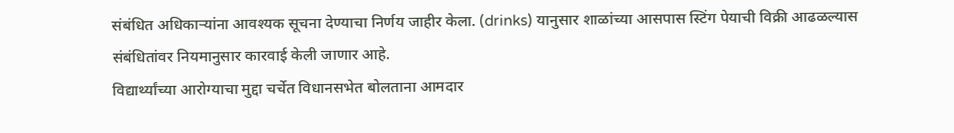संबंधित अधिकाऱ्यांना आवश्यक सूचना देण्याचा निर्णय जाहीर केला. (drinks) यानुसार शाळांच्या आसपास स्टिंग पेयाची विक्री आढळल्यास संबंधितांवर नियमानुसार कारवाई केली जाणार आहे.
विद्यार्थ्यांच्या आरोग्याचा मुद्दा चर्चेत विधानसभेत बोलताना आमदार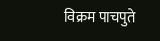विक्रम पाचपुते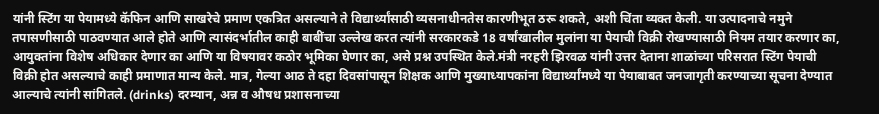यांनी स्टिंग या पेयामध्ये कॅफिन आणि साखरेचे प्रमाण एकत्रित असल्याने ते विद्यार्थ्यांसाठी व्यसनाधीनतेस कारणीभूत ठरू शकते, अशी चिंता व्यक्त केली. या उत्पादनाचे नमुने तपासणीसाठी पाठवण्यात आले होते आणि त्यासंदर्भातील काही बाबींचा उल्लेख करत त्यांनी सरकारकडे 18 वर्षांखालील मुलांना या पेयाची विक्री रोखण्यासाठी नियम तयार करणार का, आयुक्तांना विशेष अधिकार देणार का आणि या विषयावर कठोर भूमिका घेणार का, असे प्रश्न उपस्थित केले.मंत्री नरहरी झिरवळ यांनी उत्तर देताना शाळांच्या परिसरात स्टिंग पेयाची विक्री होत असल्याचे काही प्रमाणात मान्य केले. मात्र, गेल्या आठ ते दहा दिवसांपासून शिक्षक आणि मुख्याध्यापकांना विद्यार्थ्यांमध्ये या पेयाबाबत जनजागृती करण्याच्या सूचना देण्यात आल्याचे त्यांनी सांगितले. (drinks) दरम्यान, अन्न व औषध प्रशासनाच्या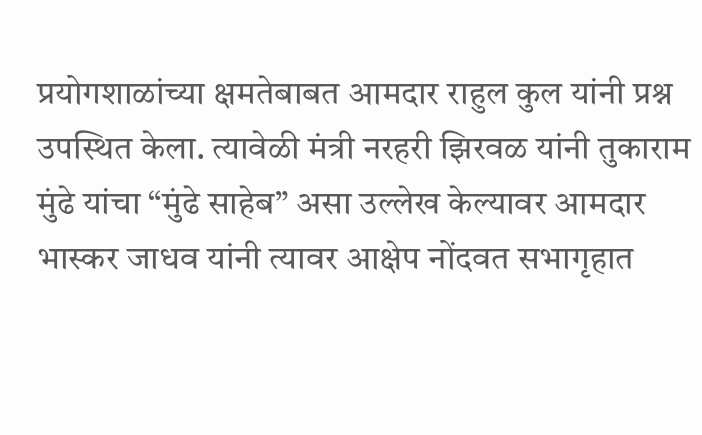प्रयोगशाळांच्या क्षमतेबाबत आमदार राहुल कुल यांनी प्रश्न उपस्थित केला. त्यावेळी मंत्री नरहरी झिरवळ यांनी तुकाराम मुंढे यांचा “मुंढे साहेब” असा उल्लेख केल्यावर आमदार भास्कर जाधव यांनी त्यावर आक्षेप नोंदवत सभागृहात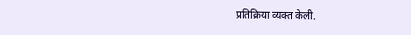प्रतिक्रिया व्यक्त केली.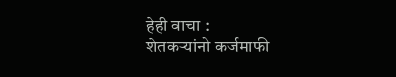हेही वाचा :
शेतकऱ्यांनो कर्जमाफी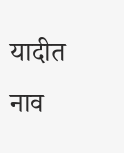यादीत नाव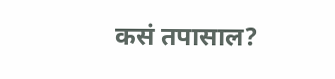कसं तपासाल?